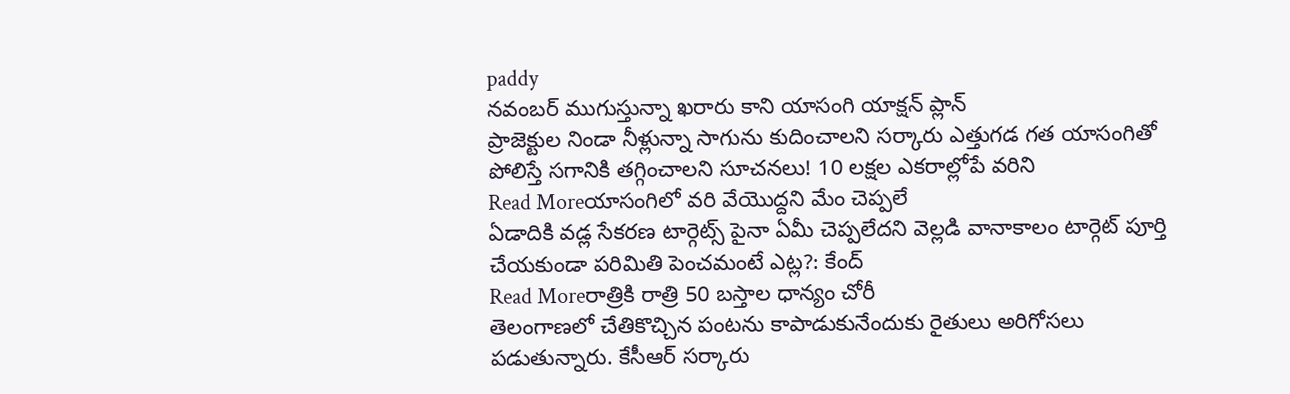paddy
నవంబర్ ముగుస్తున్నా ఖరారు కాని యాసంగి యాక్షన్ ప్లాన్
ప్రాజెక్టుల నిండా నీళ్లున్నా సాగును కుదించాలని సర్కారు ఎత్తుగడ గత యాసంగితో పోలిస్తే సగానికి తగ్గించాలని సూచనలు! 10 లక్షల ఎకరాల్లోపే వరిని
Read Moreయాసంగిలో వరి వేయొద్దని మేం చెప్పలే
ఏడాదికి వడ్ల సేకరణ టార్గెట్స్ పైనా ఏమీ చెప్పలేదని వెల్లడి వానాకాలం టార్గెట్ పూర్తి చేయకుండా పరిమితి పెంచమంటే ఎట్ల?: కేంద్
Read Moreరాత్రికి రాత్రి 50 బస్తాల ధాన్యం చోరీ
తెలంగాణలో చేతికొచ్చిన పంటను కాపాడుకునేందుకు రైతులు అరిగోసలు పడుతున్నారు. కేసీఆర్ సర్కారు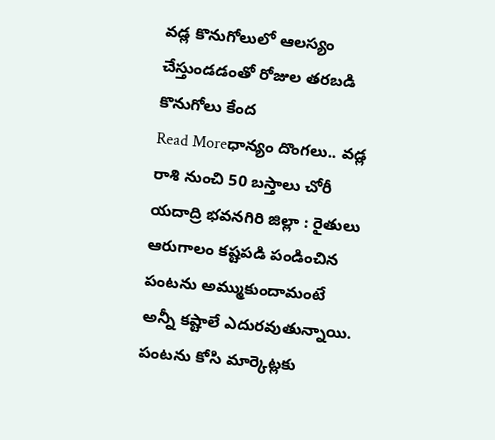వడ్ల కొనుగోలులో ఆలస్యం చేస్తుండడంతో రోజుల తరబడి కొనుగోలు కేంద
Read Moreధాన్యం దొంగలు.. వడ్ల రాశి నుంచి 50 బస్తాలు చోరీ
యదాద్రి భవనగిరి జిల్లా : రైతులు ఆరుగాలం కష్టపడి పండించిన పంటను అమ్ముకుందామంటే అన్నీ కష్టాలే ఎదురవుతున్నాయి. పంటను కోసి మార్కెట్లకు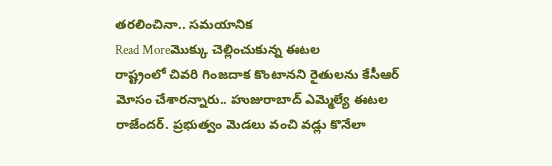తరలించినా.. సమయానిక
Read Moreమొక్కు చెల్లించుకున్న ఈటల
రాష్ట్రంలో చివరి గింజదాక కొంటానని రైతులను కేసీఆర్ మోసం చేశారన్నారు.. హుజురాబాద్ ఎమ్మెల్యే ఈటల రాజేందర్. ప్రభుత్వం మెడలు వంచి వడ్లు కొనేలా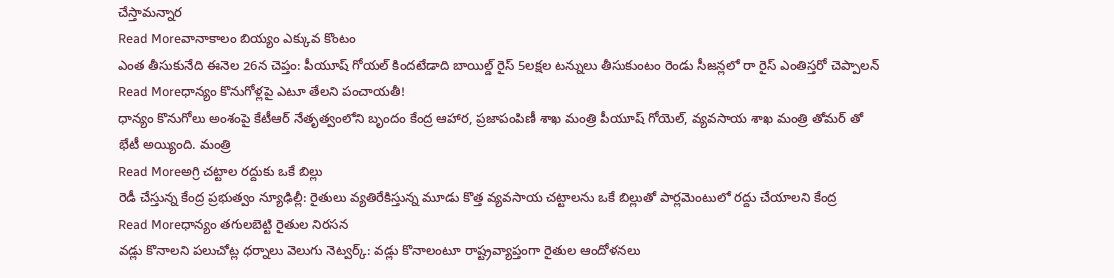చేస్తామన్నార
Read Moreవానాకాలం బియ్యం ఎక్కువ కొంటం
ఎంత తీసుకునేది ఈనెల 26న చెప్తం: పీయూష్ గోయల్ కిందటేడాది బాయిల్డ్ రైస్ 5లక్షల టన్నులు తీసుకుంటం రెండు సీజన్లలో రా రైస్ ఎంతిస్తరో చెప్పాలన్
Read Moreధాన్యం కొనుగోళ్లపై ఎటూ తేలని పంచాయతీ!
ధాన్యం కొనుగోలు అంశంపై కేటీఆర్ నేతృత్వంలోని బృందం కేంద్ర ఆహార, ప్రజాపంపిణీ శాఖ మంత్రి పీయూష్ గోయెల్, వ్యవసాయ శాఖ మంత్రి తోమర్ తో భేటీ అయ్యింది. మంత్రి
Read Moreఅగ్రి చట్టాల రద్దుకు ఒకే బిల్లు
రెడీ చేస్తున్న కేంద్ర ప్రభుత్వం న్యూఢిల్లీ: రైతులు వ్యతిరేకిస్తున్న మూడు కొత్త వ్యవసాయ చట్టాలను ఒకే బిల్లుతో పార్లమెంటులో రద్దు చేయాలని కేంద్ర
Read Moreధాన్యం తగులబెట్టి రైతుల నిరసన
వడ్లు కొనాలని పలుచోట్ల ధర్నాలు వెలుగు నెట్వర్క్: వడ్లు కొనాలంటూ రాష్ట్రవ్యాప్తంగా రైతుల ఆందోళనలు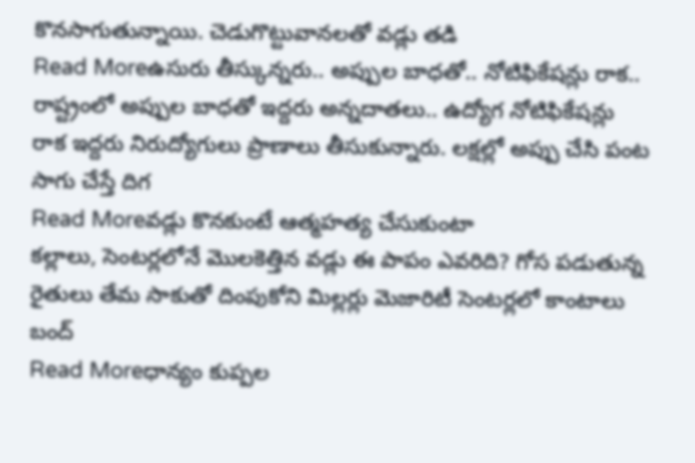కొనసాగుతున్నాయి. చెడుగొట్టువానలతో వడ్లు తడి
Read Moreఉసురు తీస్కున్నరు.. అప్పుల బాధతో.. నోటిఫికేషన్లు రాక..
రాష్ట్రంలో అప్పుల బాధతో ఇద్దరు అన్నదాతలు.. ఉద్యోగ నోటిఫికేషన్లు రాక ఇద్దరు నిరుద్యోగులు ప్రాణాలు తీసుకున్నారు. లక్షల్లో అప్పు చేసి పంట సాగు చేస్తే దిగ
Read Moreవడ్లు కొనకుంటే ఆత్మహత్య చేసుకుంటా
కల్లాలు, సెంటర్లలోనే మొలకెత్తిన వడ్లు ఈ పాపం ఎవరిది? గోస పడుతున్న రైతులు తేమ సాకుతో దింపుకోని మిల్లర్లు మెజారిటీ సెంటర్లలో కాంటాలు బంద్
Read Moreధాన్యం కుప్పల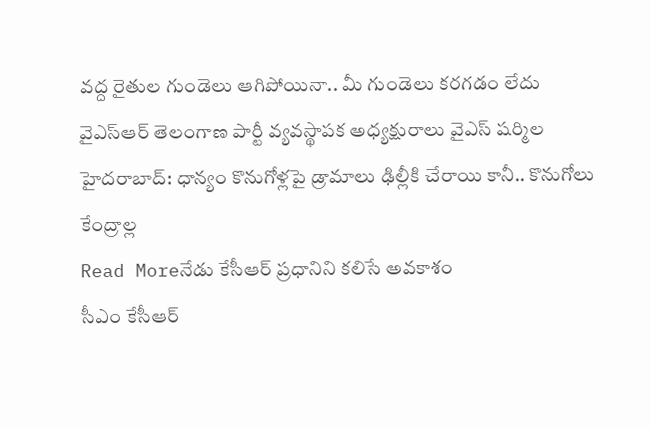వద్ద రైతుల గుండెలు ఆగిపోయినా.. మీ గుండెలు కరగడం లేదు
వైఎస్ఆర్ తెలంగాణ పార్టీ వ్యవస్థాపక అధ్యక్షురాలు వైఎస్ షర్మిల హైదరాబాద్: ధాన్యం కొనుగోళ్లపై డ్రామాలు ఢిల్లీకి చేరాయి కానీ.. కొనుగోలు కేంద్రాల్ల
Read Moreనేడు కేసీఆర్ ప్రధానిని కలిసే అవకాశం
సీఎం కేసీఆర్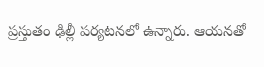ప్రస్తుతం ఢిల్లీ పర్యటనలో ఉన్నారు. ఆయనతో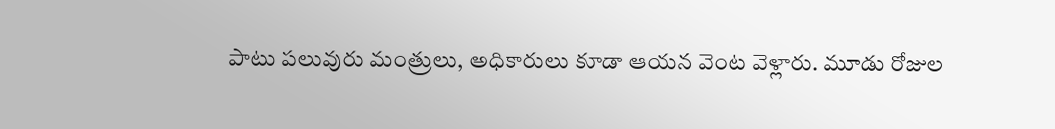పాటు పలువురు మంత్రులు, అధికారులు కూడా ఆయన వెంట వెళ్లారు. మూడు రోజుల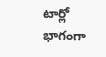టార్లో భాగంగా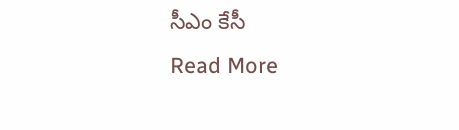సీఎం కేసీ
Read More